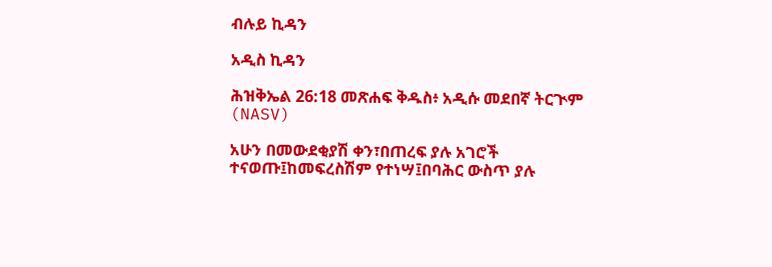ብሉይ ኪዳን

አዲስ ኪዳን

ሕዝቅኤል 26:18 መጽሐፍ ቅዱስ፥ አዲሱ መደበኛ ትርጒም (NASV)

አሁን በመውደቂያሽ ቀን፣በጠረፍ ያሉ አገሮች ተናወጡ፤ከመፍረስሽም የተነሣ፤በባሕር ውስጥ ያሉ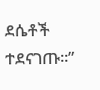ደሴቶች ተደናገጡ።”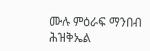ሙሉ ምዕራፍ ማንበብ ሕዝቅኤል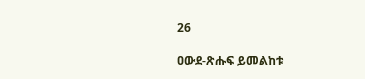26

ዐውደ-ጽሑፍ ይመልከቱ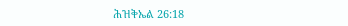ሕዝቅኤል 26:18